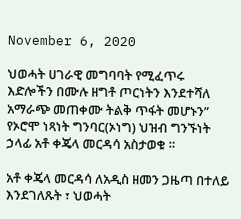November 6, 2020

ህወሓት ሀገራዊ መግባባት የሚፈጥሩ እድሎችን በሙሉ ዘግቶ ጦርነትን እንደተሻለ አማራጭ መጠቀሙ ትልቅ ጥፋት መሆኑን” የኦሮሞ ነጻነት ግንባር(ኦነግ) ህዝብ ግንኙነት ኃላፊ አቶ ቀጄላ መርዳሳ አስታወቁ ።

አቶ ቀጄላ መርዳሳ ለአዲስ ዘመን ጋዜጣ በተለይ እንደገለጹት ፣ ህወሓት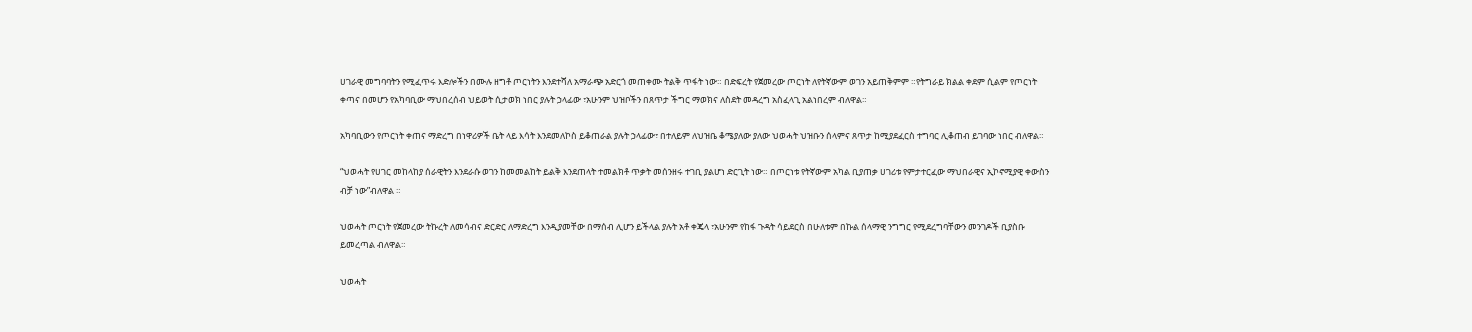ሀገራዊ መግባባትን የሚፈጥሩ እድሎችን በሙሉ ዘግቶ ጦርነትን እንደተሻለ አማራጭ አድርጎ መጠቀሙ ትልቅ ጥፋት ነው። በድፍረት የጀመረው ጦርነት ለየትኛውም ወገን አይጠቅምም ።የትግራይ ክልል ቀደም ሲልም የጦርነት ቀጣና በመሆን የአካባቢው ማህበረሰብ ህይወት ሲታወክ ነበር ያሉት ኃላፊው ፣አሁንም ህዝቦችን በጸጥታ ችግር ማወክና ለስደት መዳረግ አስፈላጊ አልነበረም ብለዋል።

አካባቢውን የጦርነት ቀጠና ማድረግ በነዋሪዎች ቤት ላይ እሳት እንደመለኮስ ይቆጠራል ያሉት ኃላፊው፣ በተለይም ለህዝቤ ቆሜያለው ያለው ህወሓት ህዝቡን ሰላምና ጸጥታ ከሚያደፈርስ ተግባር ሊቆጠብ ይገባው ነበር ብለዋል።

“ህወሓት የሀገር መከላከያ ሰራዊትን እንደራሱ ወገን ከመመልከት ይልቅ እንደጠላት ተመልክቶ ጥቃት መሰንዘሩ ተገቢ ያልሆነ ድርጊት ነው። በጦርነቱ የትኛውም አካል ቢያጠቃ ሀገሪቱ የምታተርፈው ማህበራዊና ኢኮኖሚያዊ ቀውስን ብቻ ነው”ብለዋል ።

ህወሓት ጦርነት የጀመረው ትኩረት ለመሳብና ድርድር ለማድረግ እንዲያመቸው በማሰብ ሊሆን ይችላል ያሉት አቶ ቀጄላ ፣አሁንም የከፋ ጉዳት ሳይደርስ በሁለቱም በኩል ሰላማዊ ንግግር የሚደረግባቸውን መንገዶች ቢያስቡ ይመረጣል ብለዋል።

ህወሓት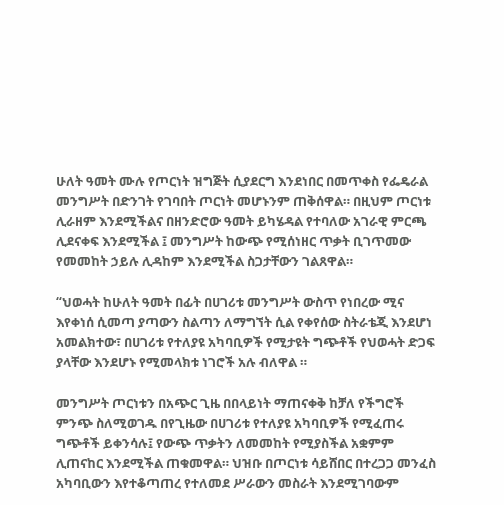ሁለት ዓመት ሙሉ የጦርነት ዝግጅት ሲያደርግ እንደነበር በመጥቀስ የፌዴራል መንግሥት በድንገት የገባበት ጦርነት መሆኑንም ጠቅሰዋል። በዚህም ጦርነቱ ሊራዘም እንደሚችልና በዘንድሮው ዓመት ይካሄዳል የተባለው አገራዊ ምርጫ ሊደናቀፍ እንደሚችል ፤ መንግሥት ከውጭ የሚሰነዘር ጥቃት ቢገጥመው የመመከት ኃይሉ ሊዳከም እንደሚችል ስጋታቸውን ገልጸዋል።

“ህወሓት ከሁለት ዓመት በፊት በሀገሪቱ መንግሥት ውስጥ የነበረው ሚና እየቀነሰ ሲመጣ ያጣውን ስልጣን ለማግኘት ሲል የቀየሰው ስትራቴጂ እንደሆነ አመልክተው፣ በሀገሪቱ የተለያዩ አካባቢዎች የሚታዩት ግጭቶች የህወሓት ድጋፍ ያላቸው እንደሆኑ የሚመላክቱ ነገሮች አሉ ብለዋል ።

መንግሥት ጦርነቱን በአጭር ጊዜ በበላይነት ማጠናቀቅ ከቻለ የችግሮች ምንጭ ስለሚወገዱ በየጊዜው በሀገሪቱ የተለያዩ አካባቢዎች የሚፈጠሩ ግጭቶች ይቀንሳሉ፤ የውጭ ጥቃትን ለመመከት የሚያስችል አቋምም ሊጠናከር እንደሚችል ጠቁመዋል። ህዝቡ በጦርነቱ ሳይሸበር በተረጋጋ መንፈስ አካባቢውን እየተቆጣጠረ የተለመደ ሥራውን መስራት እንደሚገባውም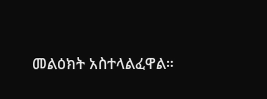መልዕክት አስተላልፈዋል።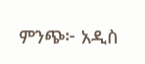ምንጭ፦ አዲስ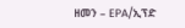ዘመን – EPA/ኢፕድ